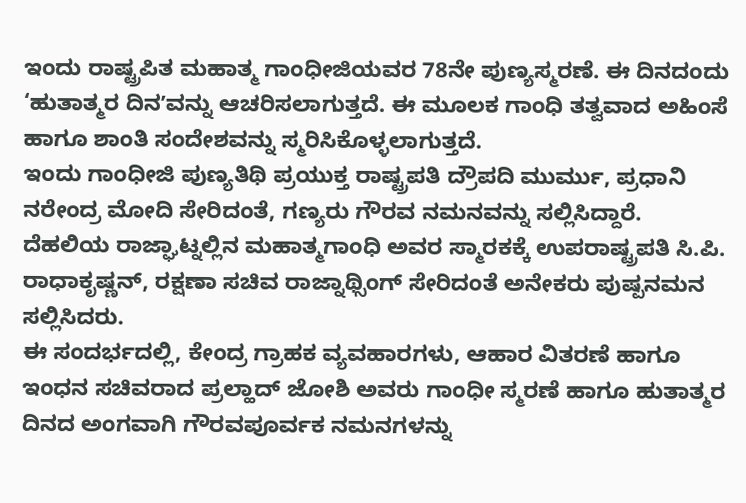ಇಂದು ರಾಷ್ಟ್ರಪಿತ ಮಹಾತ್ಮ ಗಾಂಧೀಜಿಯವರ 78ನೇ ಪುಣ್ಯಸ್ಮರಣೆ. ಈ ದಿನದಂದು ‘ಹುತಾತ್ಮರ ದಿನʼವನ್ನು ಆಚರಿಸಲಾಗುತ್ತದೆ. ಈ ಮೂಲಕ ಗಾಂಧಿ ತತ್ವವಾದ ಅಹಿಂಸೆ ಹಾಗೂ ಶಾಂತಿ ಸಂದೇಶವನ್ನು ಸ್ಮರಿಸಿಕೊಳ್ಳಲಾಗುತ್ತದೆ.
ಇಂದು ಗಾಂಧೀಜಿ ಪುಣ್ಯತಿಥಿ ಪ್ರಯುಕ್ತ ರಾಷ್ಟ್ರಪತಿ ದ್ರೌಪದಿ ಮುರ್ಮು, ಪ್ರಧಾನಿ ನರೇಂದ್ರ ಮೋದಿ ಸೇರಿದಂತೆ, ಗಣ್ಯರು ಗೌರವ ನಮನವನ್ನು ಸಲ್ಲಿಸಿದ್ದಾರೆ. ದೆಹಲಿಯ ರಾಜ್ಘಾಟ್ನಲ್ಲಿನ ಮಹಾತ್ಮಗಾಂಧಿ ಅವರ ಸ್ಮಾರಕಕ್ಕೆ ಉಪರಾಷ್ಟ್ರಪತಿ ಸಿ.ಪಿ. ರಾಧಾಕೃಷ್ಣನ್, ರಕ್ಷಣಾ ಸಚಿವ ರಾಜ್ನಾಥ್ಸಿಂಗ್ ಸೇರಿದಂತೆ ಅನೇಕರು ಪುಷ್ಪನಮನ ಸಲ್ಲಿಸಿದರು.
ಈ ಸಂದರ್ಭದಲ್ಲಿ, ಕೇಂದ್ರ ಗ್ರಾಹಕ ವ್ಯವಹಾರಗಳು, ಆಹಾರ ವಿತರಣೆ ಹಾಗೂ ಇಂಧನ ಸಚಿವರಾದ ಪ್ರಲ್ಹಾದ್ ಜೋಶಿ ಅವರು ಗಾಂಧೀ ಸ್ಮರಣೆ ಹಾಗೂ ಹುತಾತ್ಮರ ದಿನದ ಅಂಗವಾಗಿ ಗೌರವಪೂರ್ವಕ ನಮನಗಳನ್ನು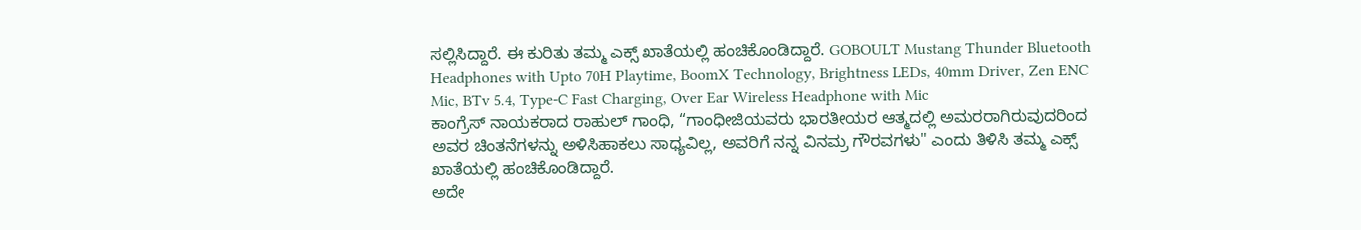ಸಲ್ಲಿಸಿದ್ದಾರೆ. ಈ ಕುರಿತು ತಮ್ಮ ಎಕ್ಸ್ ಖಾತೆಯಲ್ಲಿ ಹಂಚಿಕೊಂಡಿದ್ದಾರೆ. GOBOULT Mustang Thunder Bluetooth Headphones with Upto 70H Playtime, BoomX Technology, Brightness LEDs, 40mm Driver, Zen ENC Mic, BTv 5.4, Type-C Fast Charging, Over Ear Wireless Headphone with Mic
ಕಾಂಗ್ರೆಸ್ ನಾಯಕರಾದ ರಾಹುಲ್ ಗಾಂಧಿ, “ಗಾಂಧೀಜಿಯವರು ಭಾರತೀಯರ ಆತ್ಮದಲ್ಲಿ ಅಮರರಾಗಿರುವುದರಿಂದ ಅವರ ಚಿಂತನೆಗಳನ್ನು ಅಳಿಸಿಹಾಕಲು ಸಾಧ್ಯವಿಲ್ಲ, ಅವರಿಗೆ ನನ್ನ ವಿನಮ್ರ ಗೌರವಗಳು" ಎಂದು ತಿಳಿಸಿ ತಮ್ಮ ಎಕ್ಸ್ ಖಾತೆಯಲ್ಲಿ ಹಂಚಿಕೊಂಡಿದ್ದಾರೆ.
ಅದೇ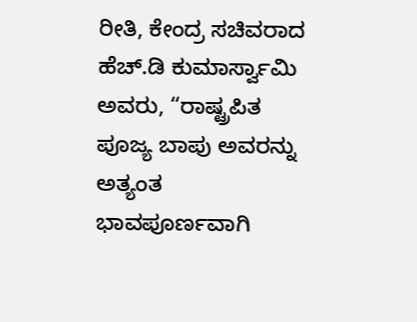ರೀತಿ, ಕೇಂದ್ರ ಸಚಿವರಾದ ಹೆಚ್.ಡಿ ಕುಮಾರ್ಸ್ವಾಮಿ ಅವರು, “ರಾಷ್ಟ್ರಪಿತ ಪೂಜ್ಯ ಬಾಪು ಅವರನ್ನು ಅತ್ಯಂತ ಭಾವಪೂರ್ಣವಾಗಿ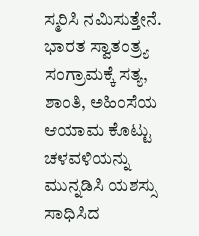ಸ್ಮರಿಸಿ ನಮಿಸುತ್ತೇನೆ. ಭಾರತ ಸ್ವಾತಂತ್ರ್ಯ ಸಂಗ್ರಾಮಕ್ಕೆ ಸತ್ಯ, ಶಾಂತಿ, ಅಹಿಂಸೆಯ ಆಯಾಮ ಕೊಟ್ಟು ಚಳವಳಿಯನ್ನು ಮುನ್ನಡಿಸಿ ಯಶಸ್ಸು ಸಾಧಿಸಿದ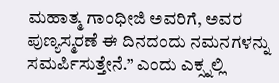ಮಹಾತ್ಮ ಗಾಂಧೀಜಿ ಅವರಿಗೆ, ಅವರ ಪುಣ್ಯಸ್ಮರಣೆ ಈ ದಿನದಂದು ನಮನಗಳನ್ನು ಸಮರ್ಪಿಸುತ್ತೇನೆ.” ಎಂದು ಎಕ್ಸ್ನಲ್ಲಿ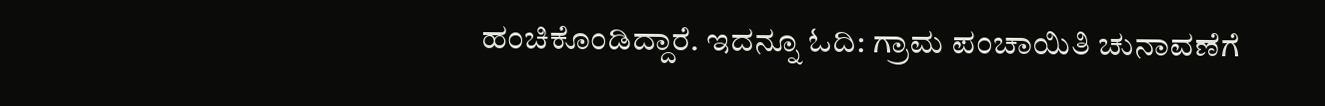ಹಂಚಿಕೊಂಡಿದ್ದಾರೆ. ಇದನ್ನೂ ಓದಿ: ಗ್ರಾಮ ಪಂಚಾಯಿತಿ ಚುನಾವಣೆಗೆ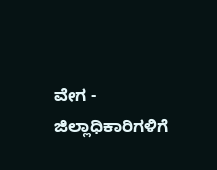ವೇಗ - ಜಿಲ್ಲಾಧಿಕಾರಿಗಳಿಗೆ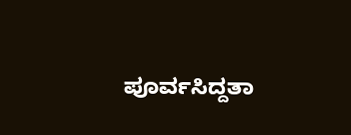ಪೂರ್ವಸಿದ್ದತಾ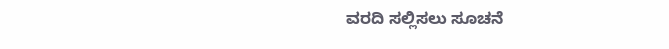ವರದಿ ಸಲ್ಲಿಸಲು ಸೂಚನೆ